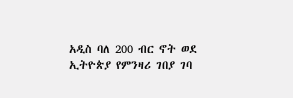አዲስ ባለ 200 ብር ኖት ወደ ኢትዮጵያ የምንዛሪ ገበያ ገባ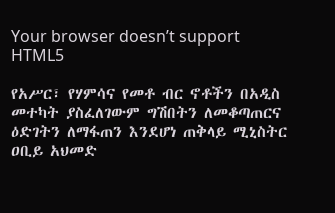Your browser doesn’t support HTML5

የአሥር፣ የሃምሳና የመቶ ብር ኖቶችን በአዲስ መተካት ያስፈለገውም ግሽበትን ለመቆጣጠርና ዕድገትን ለማፋጠን እንደሆነ ጠቅላይ ሚኒስትር ዐቢይ አህመድ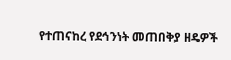የተጠናከረ የደኅንነት መጠበቅያ ዘዴዎች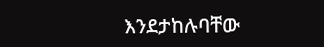እንደታከሉባቸው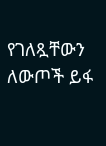የገለጿቸውን ለውጦች ይፋ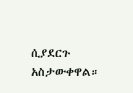ሲያደርጉ አስታውቀዋል።